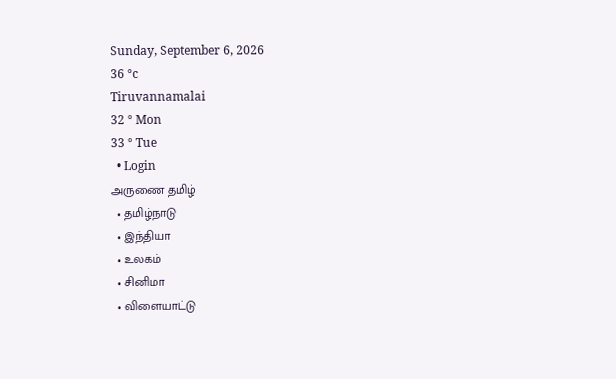Sunday, September 6, 2026
36 °c
Tiruvannamalai
32 ° Mon
33 ° Tue
  • Login
அருணை தமிழ்
  • தமிழ்நாடு
  • இந்தியா
  • உலகம்
  • சினிமா
  • விளையாட்டு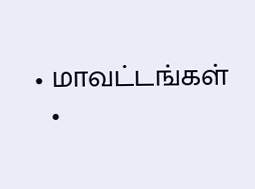• மாவட்டங்கள்
  •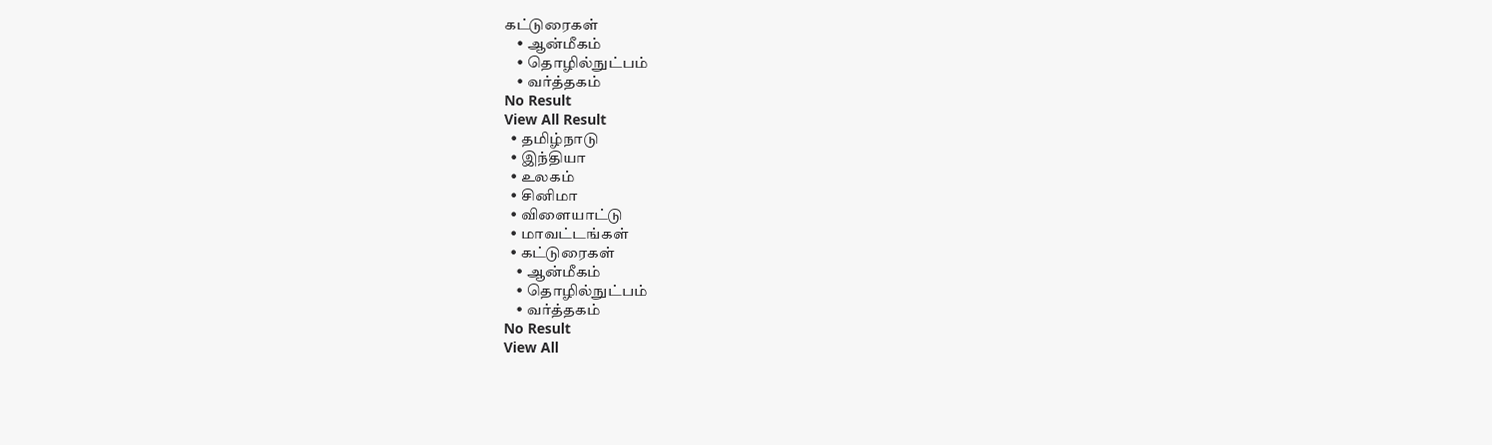கட்டுரைகள்
    • ஆன்மீகம்
    • தொழில்நுட்பம்
    • வர்த்தகம்
No Result
View All Result
  • தமிழ்நாடு
  • இந்தியா
  • உலகம்
  • சினிமா
  • விளையாட்டு
  • மாவட்டங்கள்
  • கட்டுரைகள்
    • ஆன்மீகம்
    • தொழில்நுட்பம்
    • வர்த்தகம்
No Result
View All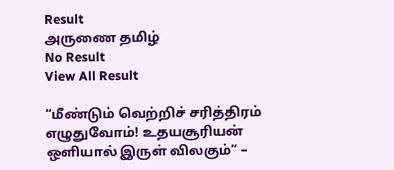Result
அருணை தமிழ்
No Result
View All Result

“மீண்டும் வெற்றிச் சரித்திரம் எழுதுவோம்! உதயசூரியன் ஒளியால் இருள் விலகும்” –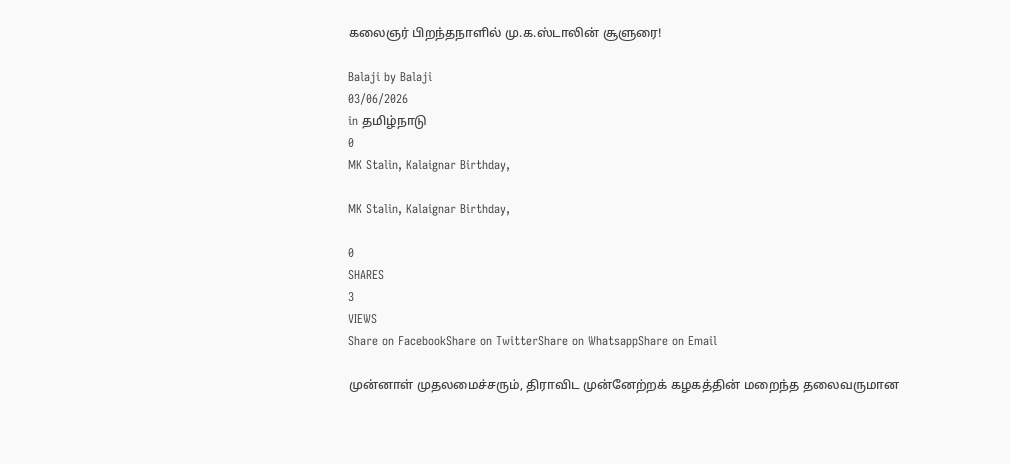கலைஞர் பிறந்தநாளில் மு.க.ஸ்டாலின் சூளுரை!

Balaji by Balaji
03/06/2026
in தமிழ்நாடு
0
MK Stalin, Kalaignar Birthday,

MK Stalin, Kalaignar Birthday,

0
SHARES
3
VIEWS
Share on FacebookShare on TwitterShare on WhatsappShare on Email

முன்னாள் முதலமைச்சரும், திராவிட முன்னேற்றக் கழகத்தின் மறைந்த தலைவருமான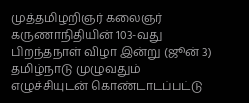முத்தமிழறிஞர் கலைஞர் கருணாநிதியின் 103-வது பிறந்தநாள் விழா இன்று (ஜூன் 3) தமிழ்நாடு முழுவதும் எழுச்சியுடன் கொண்டாடப்பட்டு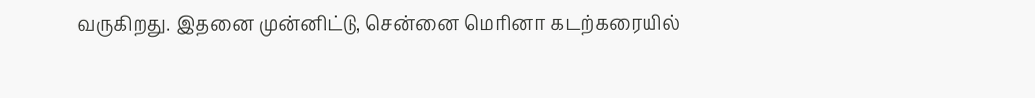வருகிறது. இதனை முன்னிட்டு, சென்னை மெரினா கடற்கரையில்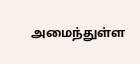அமைந்துள்ள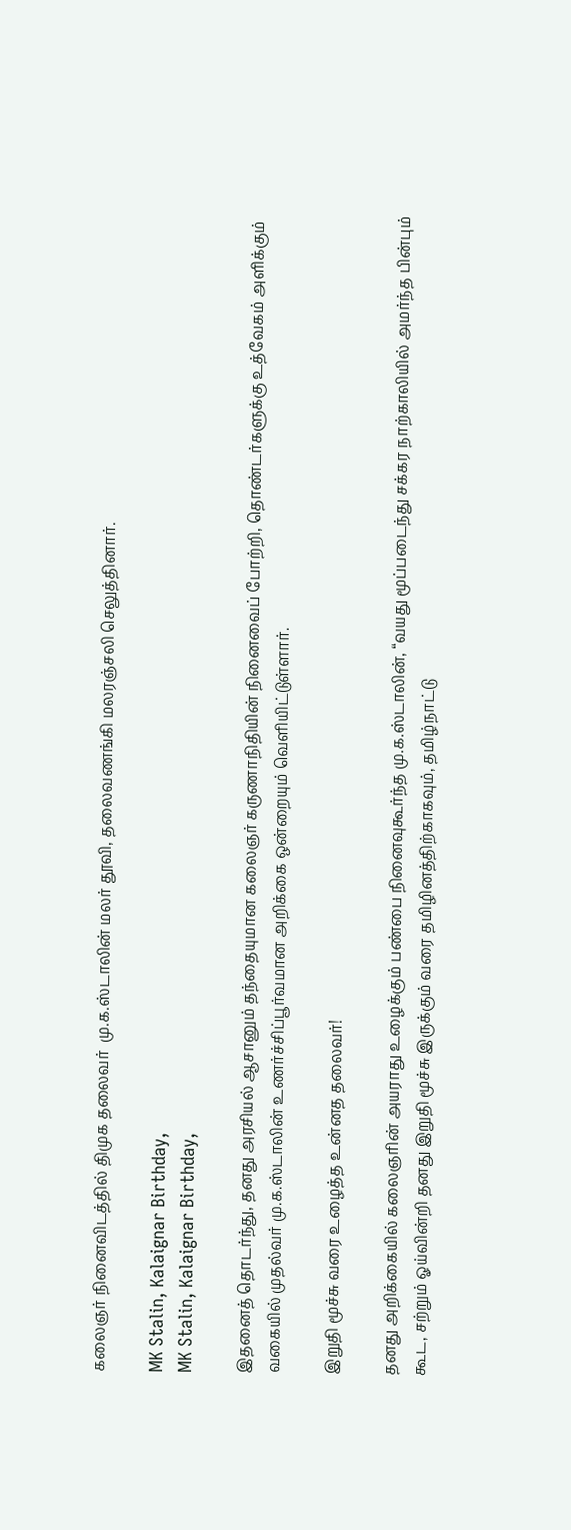கலைஞர் நினைவிடத்தில் திமுக தலைவர்  மு.க.ஸ்டாலின் மலர் தூவி, தலைவணங்கி மலரஞ்சலி செலுத்தினார்.

MK Stalin, Kalaignar Birthday,
MK Stalin, Kalaignar Birthday,

இதனைத் தொடர்ந்து, தனது அரசியல் ஆசானும் தந்தையுமான கலைஞர் கருணாநிதியின் நினைவைப் போற்றி, தொண்டர்களுக்கு உத்வேகம் அளிக்கும் வகையில் முதல்வர் மு.க.ஸ்டாலின் உணர்ச்சிப்பூர்வமான அறிக்கை ஒன்றையும் வெளியிட்டுள்ளார்.

இறுதி மூச்சு வரை உழைத்த உன்னத தலைவர்!

தனது அறிக்கையில் கலைஞரின் அயராது உழைக்கும் பண்பை நினைவுகூர்ந்த மு.க.ஸ்டாலின், “வயது மூப்படைந்து சக்கர நாற்காலியில் அமர்ந்த பின்பும் கூட, சற்றும் ஓய்வின்றி தனது இறுதி மூச்சு இருக்கும் வரை தமிழினத்திற்காகவும், தமிழ்நாட்டு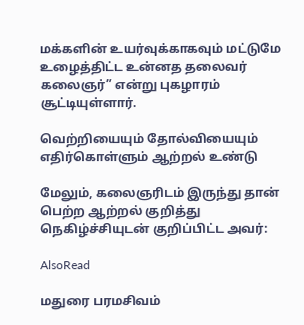மக்களின் உயர்வுக்காகவும் மட்டுமே உழைத்திட்ட உன்னத தலைவர் கலைஞர்” என்று புகழாரம் சூட்டியுள்ளார்.

வெற்றியையும் தோல்வியையும் எதிர்கொள்ளும் ஆற்றல் உண்டு

மேலும், கலைஞரிடம் இருந்து தான் பெற்ற ஆற்றல் குறித்து நெகிழ்ச்சியுடன் குறிப்பிட்ட அவர்:

AlsoRead

மதுரை பரமசிவம்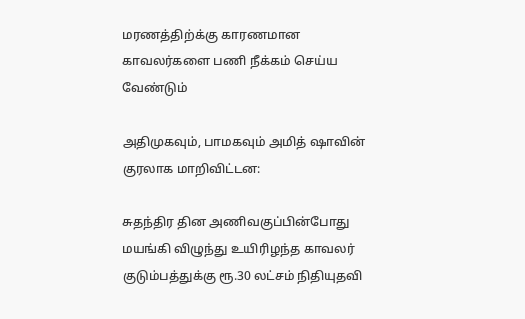மரணத்திற்க்கு காரணமான காவலர்களை பணி நீக்கம் செய்ய வேண்டும்

அதிமுகவும், பாமகவும் அமித் ஷாவின் குரலாக மாறிவிட்டன:

சுதந்திர தின அணிவகுப்பின்போது மயங்கி விழுந்து உயிரிழந்த காவலர் குடும்பத்துக்கு ரூ.30 லட்சம் நிதியுதவி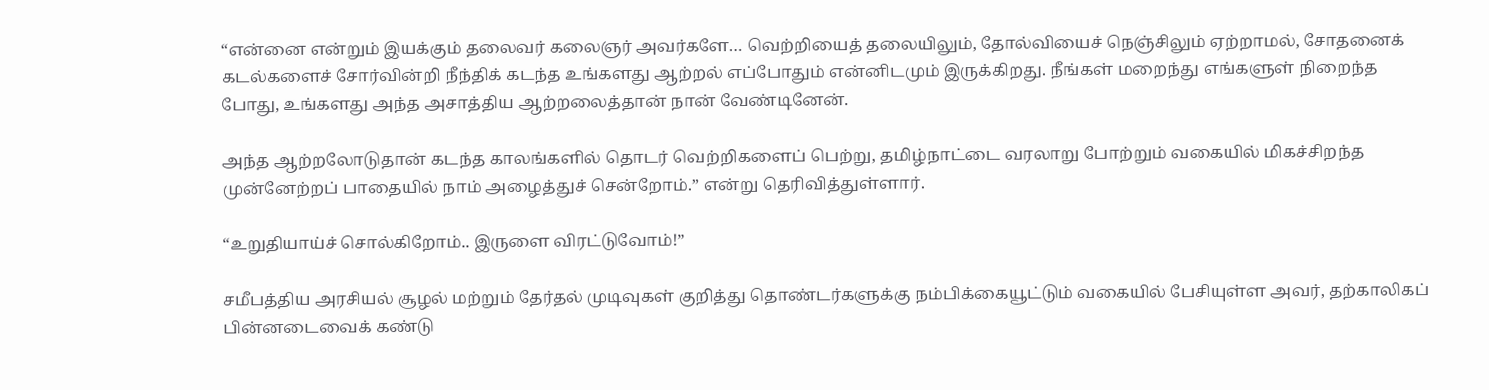“என்னை என்றும் இயக்கும் தலைவர் கலைஞர் அவர்களே… வெற்றியைத் தலையிலும், தோல்வியைச் நெஞ்சிலும் ஏற்றாமல், சோதனைக் கடல்களைச் சோர்வின்றி நீந்திக் கடந்த உங்களது ஆற்றல் எப்போதும் என்னிடமும் இருக்கிறது. நீங்கள் மறைந்து எங்களுள் நிறைந்த போது, உங்களது அந்த அசாத்திய ஆற்றலைத்தான் நான் வேண்டினேன்.

அந்த ஆற்றலோடுதான் கடந்த காலங்களில் தொடர் வெற்றிகளைப் பெற்று, தமிழ்நாட்டை வரலாறு போற்றும் வகையில் மிகச்சிறந்த முன்னேற்றப் பாதையில் நாம் அழைத்துச் சென்றோம்.” என்று தெரிவித்துள்ளார்.

“உறுதியாய்ச் சொல்கிறோம்.. இருளை விரட்டுவோம்!”

சமீபத்திய அரசியல் சூழல் மற்றும் தேர்தல் முடிவுகள் குறித்து தொண்டர்களுக்கு நம்பிக்கையூட்டும் வகையில் பேசியுள்ள அவர், தற்காலிகப் பின்னடைவைக் கண்டு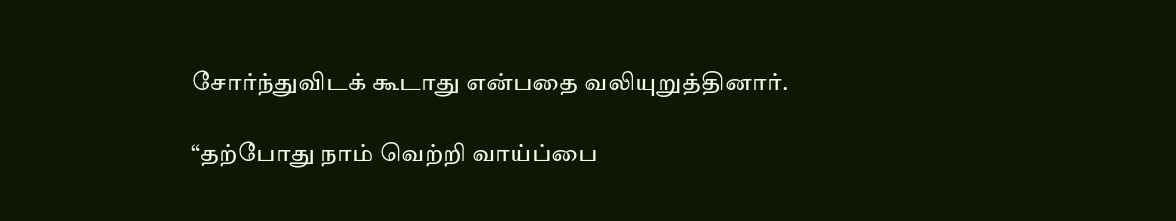சோர்ந்துவிடக் கூடாது என்பதை வலியுறுத்தினார்.

“தற்போது நாம் வெற்றி வாய்ப்பை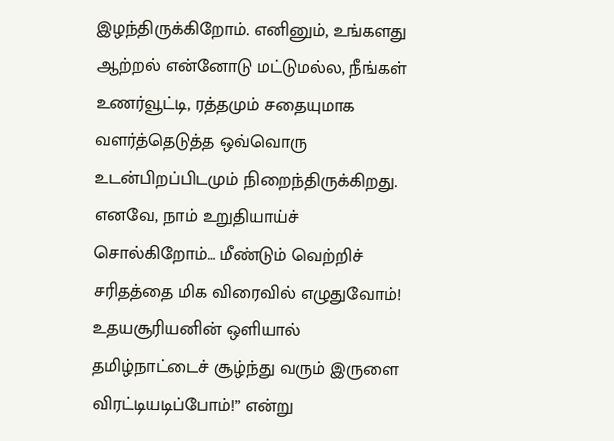இழந்திருக்கிறோம். எனினும், உங்களது ஆற்றல் என்னோடு மட்டுமல்ல, நீங்கள் உணர்வூட்டி, ரத்தமும் சதையுமாக வளர்த்தெடுத்த ஒவ்வொரு உடன்பிறப்பிடமும் நிறைந்திருக்கிறது. எனவே, நாம் உறுதியாய்ச் சொல்கிறோம்… மீண்டும் வெற்றிச் சரிதத்தை மிக விரைவில் எழுதுவோம்! உதயசூரியனின் ஒளியால் தமிழ்நாட்டைச் சூழ்ந்து வரும் இருளை விரட்டியடிப்போம்!” என்று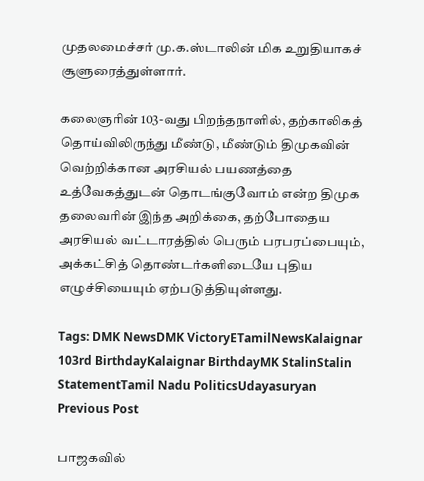முதலமைச்சர் மு.க.ஸ்டாலின் மிக உறுதியாகச் சூளுரைத்துள்ளார்.

கலைஞரின் 103-வது பிறந்தநாளில், தற்காலிகத் தொய்விலிருந்து மீண்டு, மீண்டும் திமுகவின் வெற்றிக்கான அரசியல் பயணத்தை உத்வேகத்துடன் தொடங்குவோம் என்ற திமுக தலைவரின் இந்த அறிக்கை, தற்போதைய அரசியல் வட்டாரத்தில் பெரும் பரபரப்பையும், அக்கட்சித் தொண்டர்களிடையே புதிய எழுச்சியையும் ஏற்படுத்தியுள்ளது.

Tags: DMK NewsDMK VictoryETamilNewsKalaignar 103rd BirthdayKalaignar BirthdayMK StalinStalin StatementTamil Nadu PoliticsUdayasuryan
Previous Post

பாஜகவில்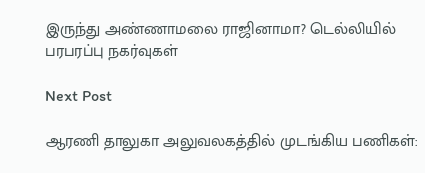இருந்து அண்ணாமலை ராஜினாமா? டெல்லியில் பரபரப்பு நகர்வுகள்

Next Post

ஆரணி தாலுகா அலுவலகத்தில் முடங்கிய பணிகள்: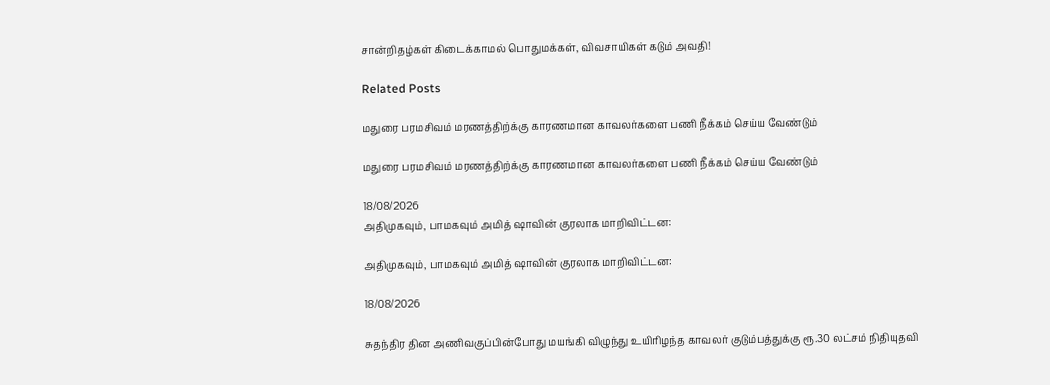சான்றிதழ்கள் கிடைக்காமல் பொதுமக்கள், விவசாயிகள் கடும் அவதி!

Related Posts

மதுரை பரமசிவம் மரணத்திற்க்கு காரணமான காவலர்களை பணி நீக்கம் செய்ய வேண்டும்

மதுரை பரமசிவம் மரணத்திற்க்கு காரணமான காவலர்களை பணி நீக்கம் செய்ய வேண்டும்

18/08/2026
அதிமுகவும், பாமகவும் அமித் ஷாவின் குரலாக மாறிவிட்டன:

அதிமுகவும், பாமகவும் அமித் ஷாவின் குரலாக மாறிவிட்டன:

18/08/2026

சுதந்திர தின அணிவகுப்பின்போது மயங்கி விழுந்து உயிரிழந்த காவலர் குடும்பத்துக்கு ரூ.30 லட்சம் நிதியுதவி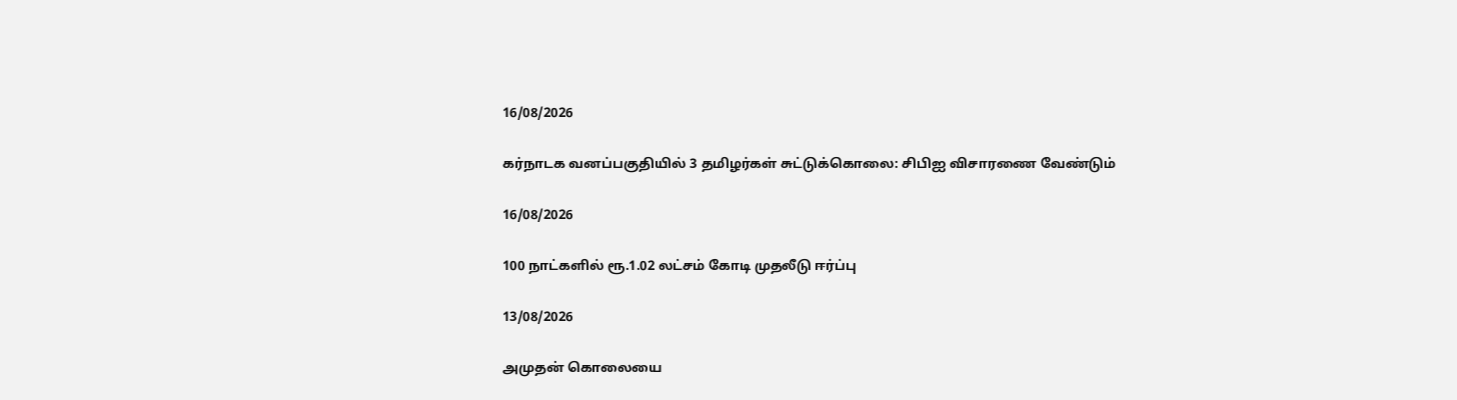16/08/2026

கர்நாடக வனப்பகுதியில் 3 தமிழர்கள் சுட்டுக்கொலை: சிபிஐ விசாரணை வேண்டும்

16/08/2026

100 நாட்களில் ரூ.1.02 லட்சம் கோடி முதலீடு ஈர்ப்பு

13/08/2026

அமுதன் கொலையை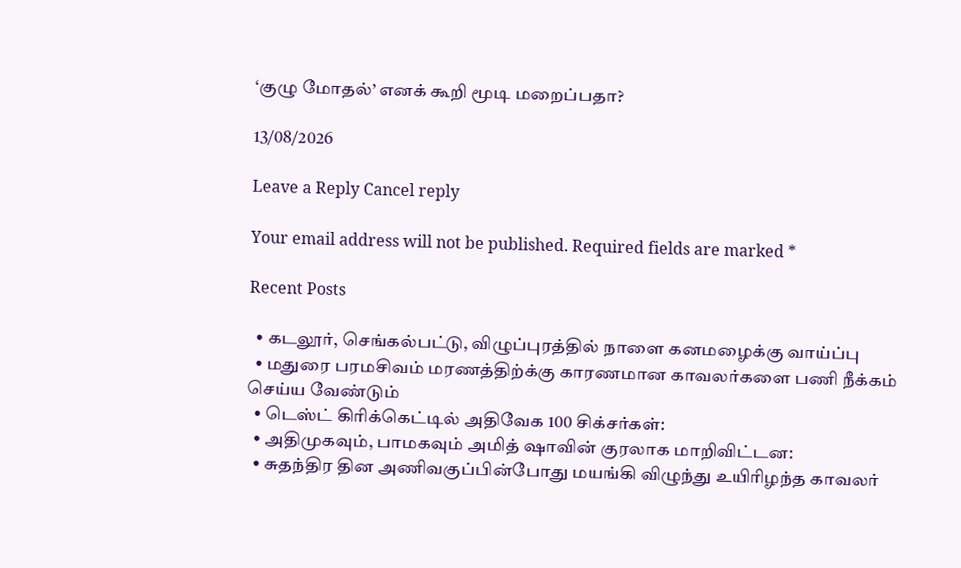‘குழு மோதல்’ எனக் கூறி மூடி மறைப்பதா?

13/08/2026

Leave a Reply Cancel reply

Your email address will not be published. Required fields are marked *

Recent Posts

  • கடலூர், செங்கல்பட்டு, விழுப்புரத்தில் நாளை கனமழைக்கு வாய்ப்பு
  • மதுரை பரமசிவம் மரணத்திற்க்கு காரணமான காவலர்களை பணி நீக்கம் செய்ய வேண்டும்
  • டெஸ்ட் கிரிக்கெட்டில் அதிவேக 100 சிக்சர்கள்:
  • அதிமுகவும், பாமகவும் அமித் ஷாவின் குரலாக மாறிவிட்டன:
  • சுதந்திர தின அணிவகுப்பின்போது மயங்கி விழுந்து உயிரிழந்த காவலர்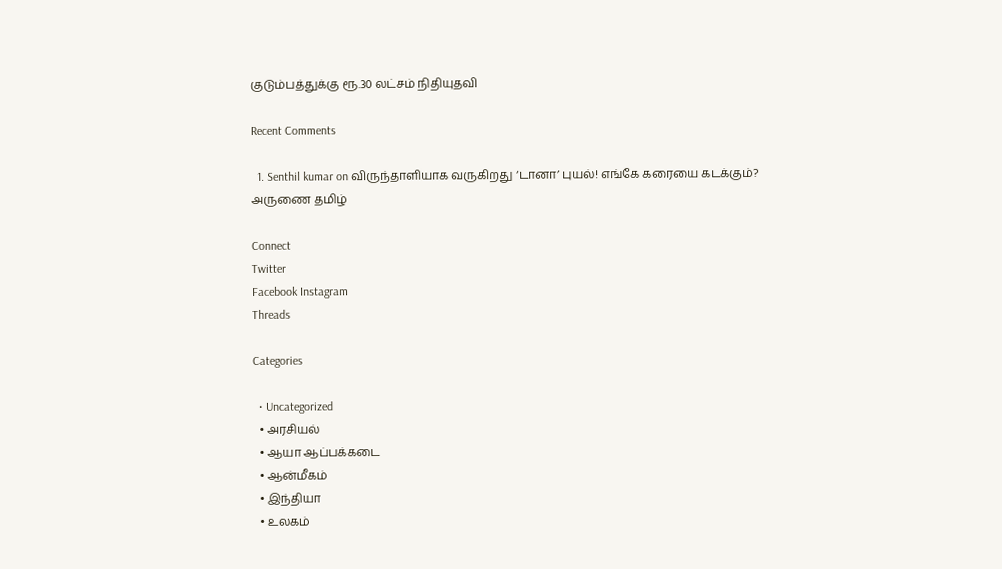குடும்பத்துக்கு ரூ.30 லட்சம் நிதியுதவி

Recent Comments

  1. Senthil kumar on விருந்தாளியாக வருகிறது ‘டானா’ புயல்! எங்கே கரையை கடக்கும்?
அருணை தமிழ்

Connect
Twitter
Facebook Instagram
Threads

Categories

  • Uncategorized
  • அரசியல்
  • ஆயா ஆப்பக்கடை
  • ஆன்மீகம்
  • இந்தியா
  • உலகம்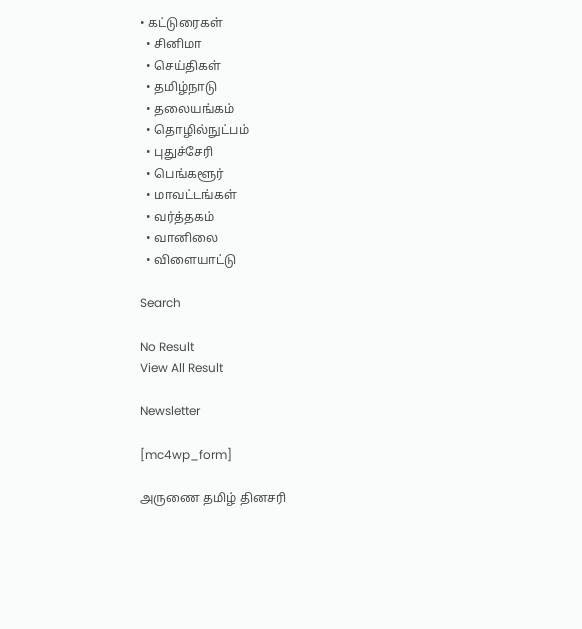• கட்டுரைகள்
  • சினிமா
  • செய்திகள்
  • தமிழ்நாடு
  • தலையங்கம்
  • தொழில்நுட்பம்
  • புதுச்சேரி
  • பெங்களூர்
  • மாவட்டங்கள்
  • வர்த்தகம்
  • வானிலை
  • விளையாட்டு

Search

No Result
View All Result

Newsletter

[mc4wp_form]

அருணை தமிழ் தினசரி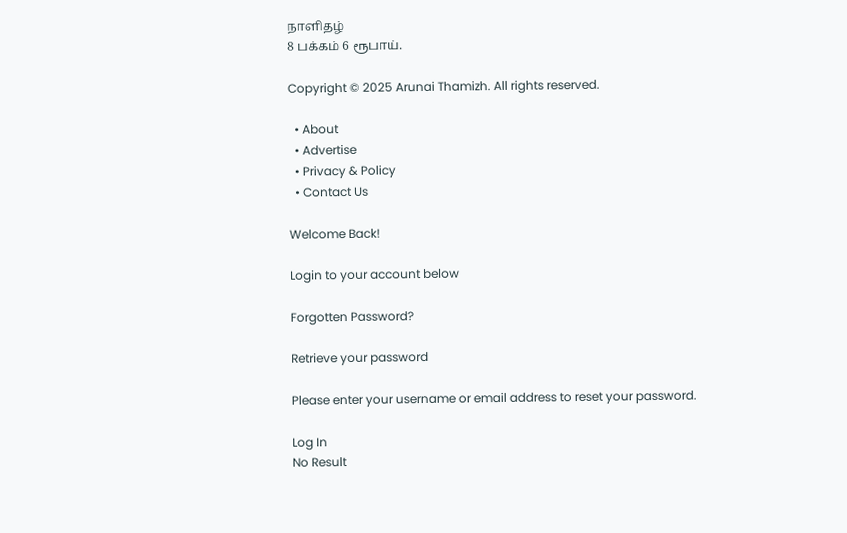நாளிதழ்
8 பக்கம் 6 ரூபாய்.

Copyright © 2025 Arunai Thamizh. All rights reserved.

  • About
  • Advertise
  • Privacy & Policy
  • Contact Us

Welcome Back!

Login to your account below

Forgotten Password?

Retrieve your password

Please enter your username or email address to reset your password.

Log In
No Result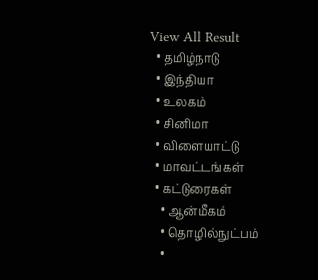View All Result
  • தமிழ்நாடு
  • இந்தியா
  • உலகம்
  • சினிமா
  • விளையாட்டு
  • மாவட்டங்கள்
  • கட்டுரைகள்
    • ஆன்மீகம்
    • தொழில்நுட்பம்
    •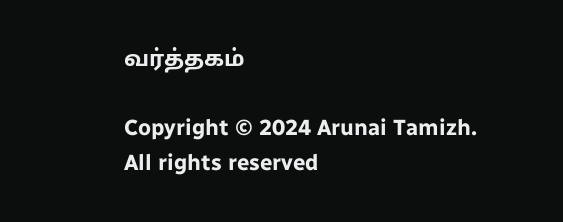வர்த்தகம்

Copyright © 2024 Arunai Tamizh. All rights reserved